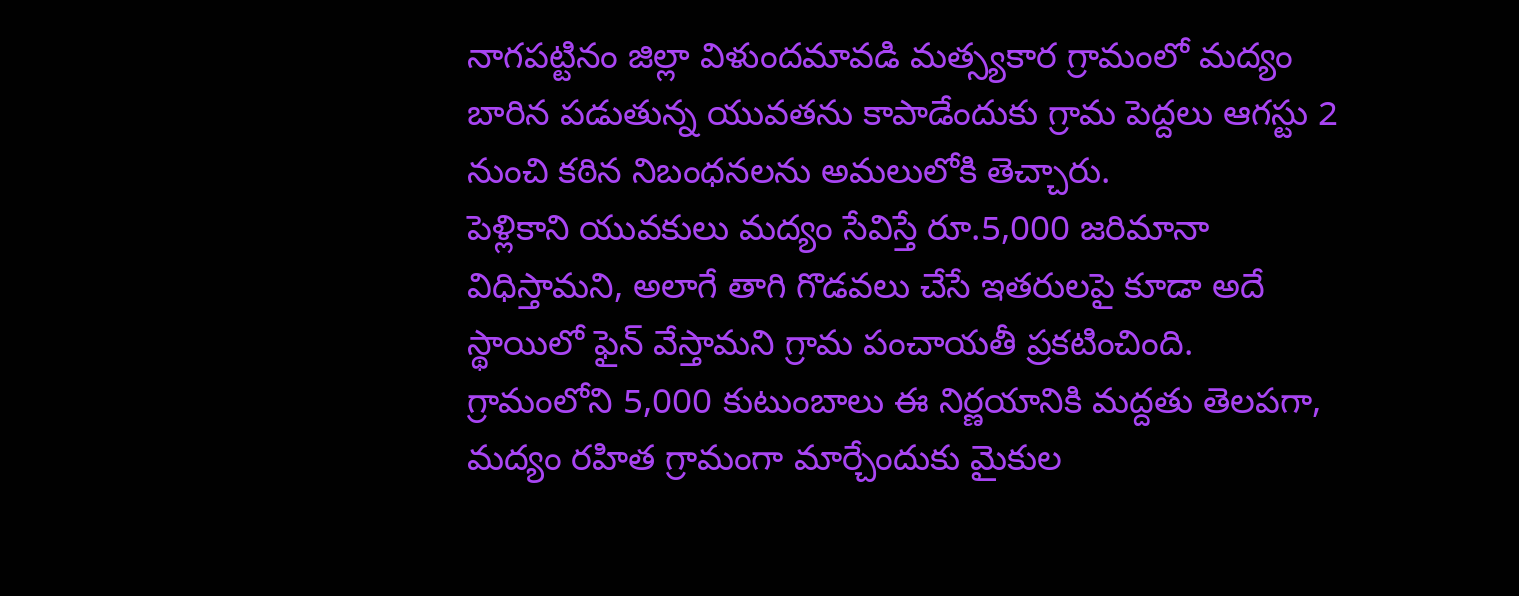నాగపట్టినం జిల్లా విళుందమావడి మత్స్యకార గ్రామంలో మద్యం బారిన పడుతున్న యువతను కాపాడేందుకు గ్రామ పెద్దలు ఆగస్టు 2 నుంచి కఠిన నిబంధనలను అమలులోకి తెచ్చారు.
పెళ్లికాని యువకులు మద్యం సేవిస్తే రూ.5,000 జరిమానా విధిస్తామని, అలాగే తాగి గొడవలు చేసే ఇతరులపై కూడా అదే స్థాయిలో ఫైన్ వేస్తామని గ్రామ పంచాయతీ ప్రకటించింది.
గ్రామంలోని 5,000 కుటుంబాలు ఈ నిర్ణయానికి మద్దతు తెలపగా, మద్యం రహిత గ్రామంగా మార్చేందుకు మైకుల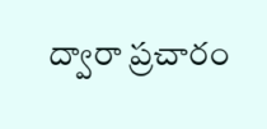ద్వారా ప్రచారం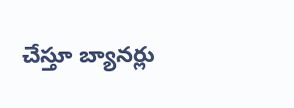చేస్తూ బ్యానర్లు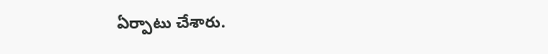ఏర్పాటు చేశారు.